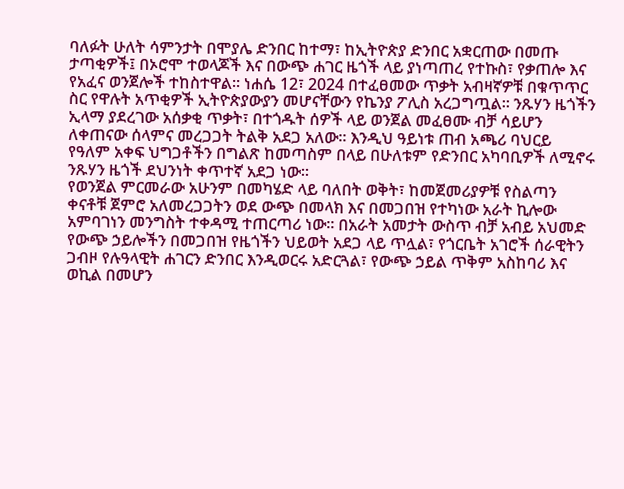ባለፉት ሁለት ሳምንታት በሞያሌ ድንበር ከተማ፣ ከኢትዮጵያ ድንበር አቋርጠው በመጡ ታጣቂዎች፤ በኦሮሞ ተወላጆች እና በውጭ ሐገር ዜጎች ላይ ያነጣጠረ የተኩስ፣ የቃጠሎ እና የአፈና ወንጀሎች ተከስተዋል። ነሐሴ 12፣ 2024 በተፈፀመው ጥቃት አብዛኛዎቹ በቁጥጥር ስር የዋሉት አጥቂዎች ኢትዮጵያውያን መሆናቸውን የኬንያ ፖሊስ አረጋግጧል። ንጹሃን ዜጎችን ኢላማ ያደረገው አሰቃቂ ጥቃት፣ በተጎዱት ሰዎች ላይ ወንጀል መፈፀሙ ብቻ ሳይሆን ለቀጠናው ሰላምና መረጋጋት ትልቅ አደጋ አለው። እንዲህ ዓይነቱ ጠብ አጫሪ ባህርይ የዓለም አቀፍ ህግጋቶችን በግልጽ ከመጣስም በላይ በሁለቱም የድንበር አካባቢዎች ለሚኖሩ ንጹሃን ዜጎች ደህንነት ቀጥተኛ አደጋ ነው።
የወንጀል ምርመራው አሁንም በመካሄድ ላይ ባለበት ወቅት፣ ከመጀመሪያዎቹ የስልጣን ቀናቶቹ ጀምሮ አለመረጋጋትን ወደ ውጭ በመላክ እና በመጋበዝ የተካነው አራት ኪሎው አምባገነን መንግስት ተቀዳሚ ተጠርጣሪ ነው። በአራት አመታት ውስጥ ብቻ አብይ አህመድ የውጭ ኃይሎችን በመጋበዝ የዜጎችን ህይወት አደጋ ላይ ጥሏል፣ የጎርቤት አገሮች ሰራዊትን ጋብዞ የሉዓላዊት ሐገርን ድንበር እንዲወርሩ አድርጓል፣ የውጭ ኃይል ጥቅም አስከባሪ እና ወኪል በመሆን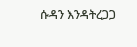ሱዳን እንዳትረጋጋ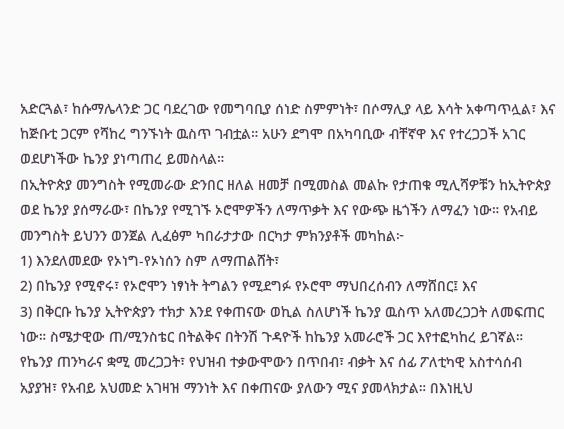አድርጓል፣ ከሱማሌላንድ ጋር ባደረገው የመግባቢያ ሰነድ ስምምነት፣ በሶማሊያ ላይ እሳት አቀጣጥሏል፣ እና ከጅቡቲ ጋርም የሻከረ ግንኙነት ዉስጥ ገብቷል። አሁን ደግሞ በአካባቢው ብቸኛዋ እና የተረጋጋች አገር ወደሆነችው ኬንያ ያነጣጠረ ይመስላል።
በኢትዮጵያ መንግስት የሚመራው ድንበር ዘለል ዘመቻ በሚመስል መልኩ የታጠቁ ሚሊሻዎቹን ከኢትዮጵያ ወደ ኬንያ ያሰማራው፣ በኬንያ የሚገኙ ኦሮሞዎችን ለማጥቃት እና የውጭ ዜጎችን ለማፈን ነው። የአብይ መንግስት ይህንን ወንጀል ሊፈፅም ካበራታታው በርካታ ምክንያቶች መካከል፦
1) እንደለመደው የኦነግ-የኦነሰን ስም ለማጠልሸት፣
2) በኬንያ የሚኖሩ፣ የኦሮሞን ነፃነት ትግልን የሚደግፉ የኦሮሞ ማህበረሰብን ለማሸበር፤ እና
3) በቅርቡ ኬንያ ኢትዮጵያን ተክታ እንደ የቀጠናው ወኪል ስለሆነች ኬንያ ዉስጥ አለመረጋጋት ለመፍጠር ነው። ስሜታዊው ጠ/ሚንስቴር በትልቅና በትንሽ ጉዳዮች ከኬንያ አመራሮች ጋር እየተፎካከረ ይገኛል። የኬንያ ጠንካራና ቋሚ መረጋጋት፣ የህዝብ ተቃውሞውን በጥበብ፣ ብቃት እና ሰፊ ፖለቲካዊ አስተሳሰብ አያያዝ፣ የአብይ አህመድ አገዛዝ ማንነት እና በቀጠናው ያለውን ሚና ያመላክታል። በእነዚህ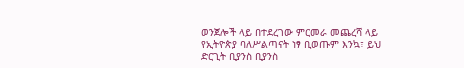ወንጀሎች ላይ በተደረገው ምርመራ መጨረሻ ላይ የኢትዮጵያ ባለሥልጣናት ነፃ ቢወጡም እንኳ፣ ይህ ድርጊት ቢያንስ ቢያንስ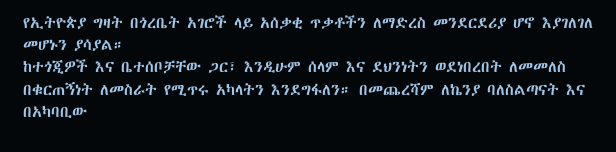የኢትዮጵያ ግዛት በጎረቤት አገሮች ላይ አሰቃቂ ጥቃቶችን ለማድረስ መንደርደሪያ ሆኖ እያገለገለ መሆኑን ያሳያል።
ከተጎጂዎች እና ቤተሰቦቻቸው ጋር፣ እንዲሁም ሰላም እና ደህንነትን ወደነበረበት ለመመለስ በቁርጠኝነት ለመስራት የሚጥሩ አካላትን እንደግፋለን። በመጨረሻም ለኬንያ ባለስልጣናት እና በአካባቢው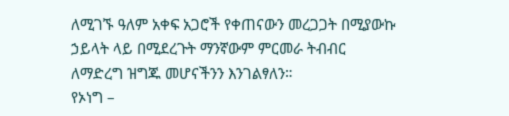ለሚገኙ ዓለም አቀፍ አጋሮች የቀጠናውን መረጋጋት በሚያውኩ ኃይላት ላይ በሚደረጉት ማንኛውም ምርመራ ትብብር ለማድረግ ዝግጁ መሆናችንን እንገልፃለን።
የኦነግ –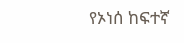የኦነሰ ከፍተኛ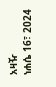አዛዥ
ነሐሴ 16፣ 2024